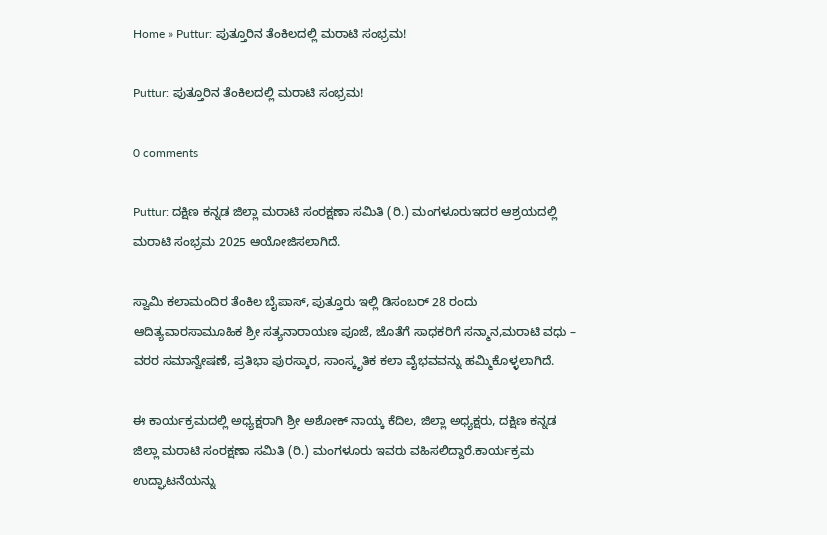Home » Puttur: ಪುತ್ತೂರಿನ ತೆಂಕಿಲದಲ್ಲಿ ಮರಾಟಿ ಸಂಭ್ರಮ!

Puttur: ಪುತ್ತೂರಿನ ತೆಂಕಿಲದಲ್ಲಿ ಮರಾಟಿ ಸಂಭ್ರಮ!

0 comments

Puttur: ದಕ್ಷಿಣ ಕನ್ನಡ ಜಿಲ್ಲಾ ಮರಾಟಿ ಸಂರಕ್ಷಣಾ ಸಮಿತಿ (ರಿ.) ಮಂಗಳೂರುಇದರ ಆಶ್ರಯದಲ್ಲಿ ಮರಾಟಿ ಸಂಭ್ರಮ 2025 ಆಯೋಜಿಸಲಾಗಿದೆ.

ಸ್ವಾಮಿ ಕಲಾಮಂದಿರ ತೆಂಕಿಲ ಬೈಪಾಸ್, ಪುತ್ತೂರು ಇಲ್ಲಿ ಡಿಸಂಬರ್ 28 ರಂದು ಆದಿತ್ಯವಾರಸಾಮೂಹಿಕ ಶ್ರೀ ಸತ್ಯನಾರಾಯಣ ಪೂಜೆ, ಜೊತೆಗೆ ಸಾಧಕರಿಗೆ ಸನ್ಮಾನ,ಮರಾಟಿ ವಧು – ವರರ ಸಮಾನ್ವೇಷಣೆ, ಪ್ರತಿಭಾ ಪುರಸ್ಕಾರ, ಸಾಂಸ್ಕೃತಿಕ ಕಲಾ ವೈಭವವನ್ನು ಹಮ್ಮಿಕೊಳ್ಳಲಾಗಿದೆ.

ಈ ಕಾರ್ಯಕ್ರಮದಲ್ಲಿ ಅಧ್ಯಕ್ಷರಾಗಿ ಶ್ರೀ ಅಶೋಕ್ ನಾಯ್ಕ ಕೆದಿಲ, ಜಿಲ್ಲಾ ಅಧ್ಯಕ್ಷರು, ದಕ್ಷಿಣ ಕನ್ನಡ ಜಿಲ್ಲಾ ಮರಾಟಿ ಸಂರಕ್ಷಣಾ ಸಮಿತಿ (ರಿ.) ಮಂಗಳೂರು ಇವರು ವಹಿಸಲಿದ್ದಾರೆ.ಕಾರ್ಯಕ್ರಮ ಉದ್ಘಾಟನೆಯನ್ನು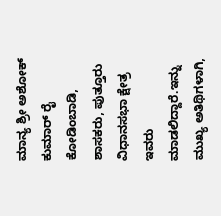ಮಾನ್ಯ ಶ್ರೀ ಅಶೋಕ್ ಕುಮಾರ್ ರೈ ಕೋಡಿಂಬಾಡಿ, ಶಾಸಕರು, ಪುತ್ತೂರು ವಿಧಾನಸಭಾ ಕ್ಷೇತ್ರ ಇವರು ಮಾಡಲಿದ್ದಾರೆ.ಇನ್ನು ಮುಖ್ಯ ಅತಿಥಿಗಳಾಗಿ,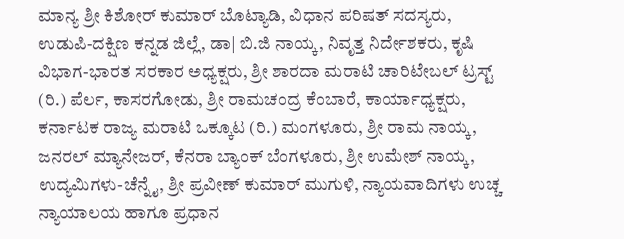ಮಾನ್ಯ ಶ್ರೀ ಕಿಶೋರ್ ಕುಮಾರ್ ಬೊಟ್ಯಾಡಿ, ವಿಧಾನ ಪರಿಷತ್ ಸದಸ್ಯರು, ಉಡುಪಿ-ದಕ್ಷಿಣ ಕನ್ನಡ ಜಿಲ್ಲೆ, ಡಾ| ಬಿ.ಜಿ ನಾಯ್ಕ, ನಿವೃತ್ತ ನಿರ್ದೇಶಕರು, ಕೃಷಿ ವಿಭಾಗ-ಭಾರತ ಸರಕಾರ ಅಧ್ಯಕ್ಷರು, ಶ್ರೀ ಶಾರದಾ ಮರಾಟಿ ಚಾರಿಟೇಬಲ್ ಟ್ರಸ್ಟ್ (ರಿ.) ಪೆರ್ಲ, ಕಾಸರಗೋಡು, ಶ್ರೀ ರಾಮಚಂದ್ರ ಕೆಂಬಾರೆ, ಕಾರ್ಯಾಧ್ಯಕ್ಷರು, ಕರ್ನಾಟಕ ರಾಜ್ಯ ಮರಾಟಿ ಒಕ್ಕೂಟ (ರಿ.) ಮಂಗಳೂರು, ಶ್ರೀ ರಾಮ ನಾಯ್ಕ, ಜನರಲ್ ಮ್ಯಾನೇಜರ್, ಕೆನರಾ ಬ್ಯಾಂಕ್ ಬೆಂಗಳೂರು, ಶ್ರೀ ಉಮೇಶ್ ನಾಯ್ಕ, ಉದ್ಯಮಿಗಳು-ಚೆನ್ನೈ, ಶ್ರೀ ಪ್ರವೀಣ್ ಕುಮಾರ್ ಮುಗುಳಿ, ನ್ಯಾಯವಾದಿಗಳು ಉಚ್ಚ ನ್ಯಾಯಾಲಯ ಹಾಗೂ ಪ್ರಧಾನ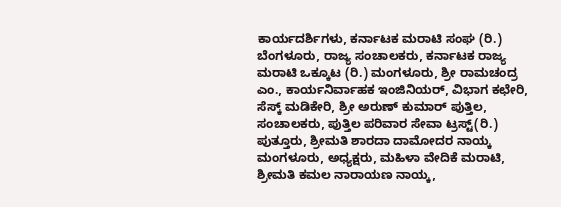ಕಾರ್ಯದರ್ಶಿಗಳು, ಕರ್ನಾಟಕ ಮರಾಟಿ ಸಂಘ (ರಿ.) ಬೆಂಗಳೂರು, ರಾಜ್ಯ ಸಂಚಾಲಕರು, ಕರ್ನಾಟಕ ರಾಜ್ಯ ಮರಾಟಿ ಒಕ್ಕೂಟ (ರಿ.) ಮಂಗಳೂರು, ಶ್ರೀ ರಾಮಚಂದ್ರ ಎಂ., ಕಾರ್ಯನಿರ್ವಾಹಕ ಇಂಜಿನಿಯರ್, ವಿಭಾಗ ಕಛೇರಿ, ಸೆಸ್ಕ್ ಮಡಿಕೇರಿ, ಶ್ರೀ ಅರುಣ್ ಕುಮಾರ್ ಪುತ್ತಿಲ, ಸಂಚಾಲಕರು, ಪುತ್ತಿಲ ಪರಿವಾರ ಸೇವಾ ಟ್ರಸ್ಟ್(ರಿ.) ಪುತ್ತೂರು, ಶ್ರೀಮತಿ ಶಾರದಾ ದಾಮೋದರ ನಾಯ್ಕ ಮಂಗಳೂರು, ಅಧ್ಯಕ್ಷರು, ಮಹಿಳಾ ವೇದಿಕೆ ಮರಾಟಿ, ಶ್ರೀಮತಿ ಕಮಲ ನಾರಾಯಣ ನಾಯ್ಕ,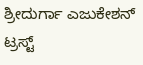ಶ್ರೀದುರ್ಗಾ ಎಜುಕೇಶನ್‌ ಟ್ರಸ್ಟ್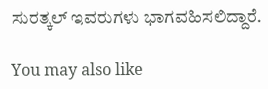ಸುರತ್ಕಲ್ ಇವರುಗಳು ಭಾಗವಹಿಸಲಿದ್ದಾರೆ.

You may also like